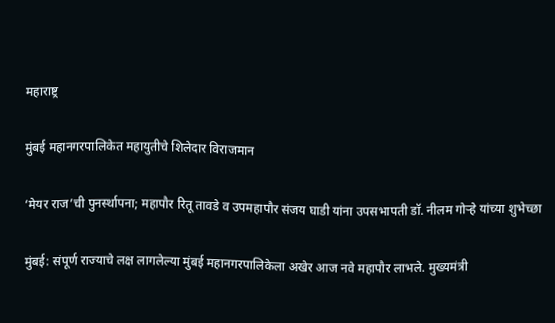महाराष्ट्र

मुंबई महानगरपालिकेत महायुतीचे शिलेदार विराजमान

‘मेयर राज’ची पुनर्स्थापना; महापौर रितू तावडे व उपमहापौर संजय घाडी यांना उपसभापती डॉ. नीलम गोऱ्हे यांच्या शुभेच्छा

मुंबई: संपूर्ण राज्याचे लक्ष लागलेल्या मुंबई महानगरपालिकेला अखेर आज नवे महापौर लाभले. मुख्यमंत्री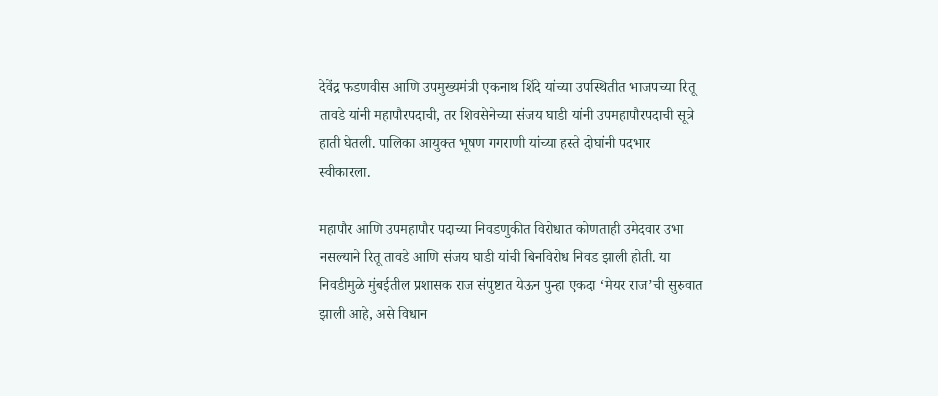देवेंद्र फडणवीस आणि उपमुख्यमंत्री एकनाथ शिंदे यांच्या उपस्थितीत भाजपच्या रितू तावडे यांनी महापौरपदाची, तर शिवसेनेच्या संजय घाडी यांनी उपमहापौरपदाची सूत्रे हाती घेतली. पालिका आयुक्त भूषण गगराणी यांच्या हस्ते दोघांनी पदभार स्वीकारला.

महापौर आणि उपमहापौर पदाच्या निवडणुकीत विरोधात कोणताही उमेदवार उभा नसल्याने रितू तावडे आणि संजय घाडी यांची बिनविरोध निवड झाली होती. या निवडीमुळे मुंबईतील प्रशासक राज संपुष्टात येऊन पुन्हा एकदा ‘मेयर राज’ची सुरुवात झाली आहे, असे विधान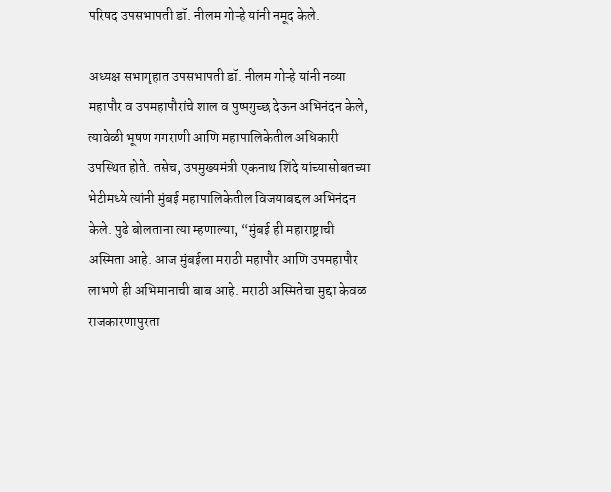परिषद उपसभापती डॉ. नीलम गोऱ्हे यांनी नमूद केले.

अध्यक्ष सभागृहात उपसभापती डॉ. नीलम गोऱ्हे यांनी नव्या महापौर व उपमहापौरांचे शाल व पुष्पगुच्छ देऊन अभिनंदन केले, त्यावेळी भूषण गगराणी आणि महापालिकेतील अधिकारी उपस्थित होते. तसेच, उपमुख्यमंत्री एकनाथ शिंदे यांच्यासोबतच्या भेटीमध्ये त्यांनी मुंबई महापालिकेतील विजयाबद्दल अभिनंदन केले. पुढे बोलताना त्या म्हणाल्या, “मुंबई ही महाराष्ट्राची अस्मिता आहे. आज मुंबईला मराठी महापौर आणि उपमहापौर लाभणे ही अभिमानाची बाब आहे. मराठी अस्मितेचा मुद्दा केवळ राजकारणापुरता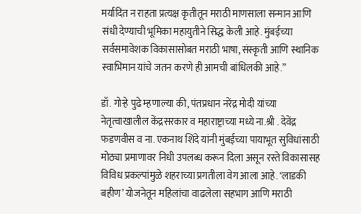मर्यादित न राहता प्रत्यक्ष कृतीतून मराठी माणसाला सन्मान आणि संधी देण्याची भूमिका महायुतीने सिद्ध केली आहे. मुंबईच्या सर्वसमावेशक विकासासोबत मराठी भाषा, संस्कृती आणि स्थानिक स्वाभिमान यांचे जतन करणे ही आमची बांधिलकी आहे.”

डॉ. गोऱ्हे पुढे म्हणाल्या की, पंतप्रधान नरेंद्र मोदी यांच्या नेतृत्वाखालील केंद्रसरकार व महाराष्ट्राच्या मध्ये ना.श्री . देवेंद्र फडणवीस व ना. एकनाथ शिंदे यांनी मुंबईच्या पायाभूत सुविधांसाठी मोठ्या प्रमाणावर निधी उपलब्ध करून दिला असून रस्ते विकासासह विविध प्रकल्पांमुळे शहराच्या प्रगतीला वेग आला आहे. ‘लाडकी बहीण’ योजनेतून महिलांचा वाढलेला सहभाग आणि मराठी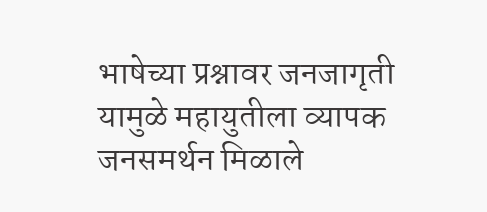भाषेच्या प्रश्नावर जनजागृती यामुळे महायुतीला व्यापक जनसमर्थन मिळाले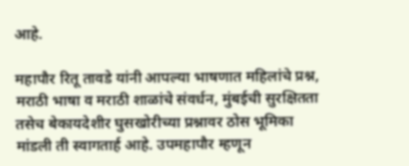आहे.

महापौर रितू तावडे यांनी आपल्या भाषणात महिलांचे प्रश्न, मराठी भाषा व मराठी शाळांचे संवर्धन, मुंबईची सुरक्षितता तसेच बेकायदेशीर घुसखोरीच्या प्रश्नावर ठोस भूमिका मांडली ती स्वागतार्ह आहे. उपमहापौर म्हणून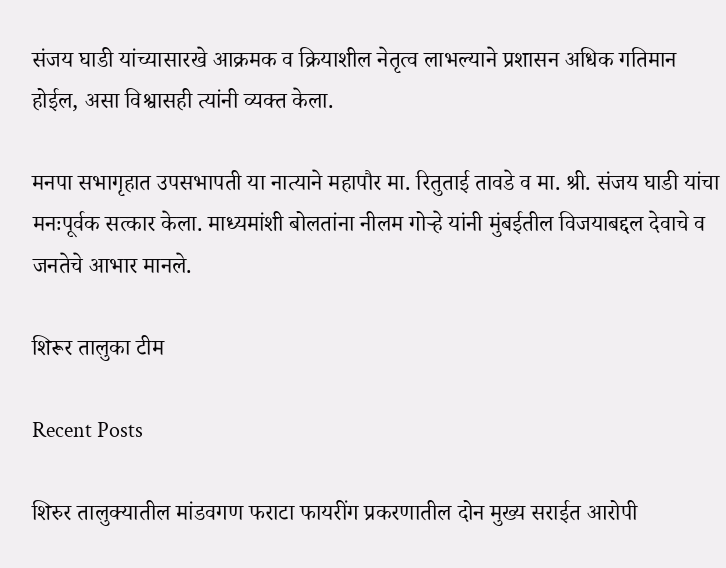संजय घाडी यांच्यासारखे आक्रमक व क्रियाशील नेतृत्व लाभल्याने प्रशासन अधिक गतिमान होईल, असा विश्वासही त्यांनी व्यक्त केला.

मनपा सभागृहात उपसभापती या नात्याने महापौर मा. रितुताई तावडे व मा. श्री. संजय घाडी यांचा मनःपूर्वक सत्कार केला. माध्यमांशी बोलतांना नीलम गोऱ्हे यांनी मुंबईतील विजयाबद्दल देवाचे व जनतेचे आभार मानले.

शिरूर तालुका टीम

Recent Posts

शिरुर तालुक्यातील मांडवगण फराटा फायरींग प्रकरणातील दोन मुख्य सराईत आरोपी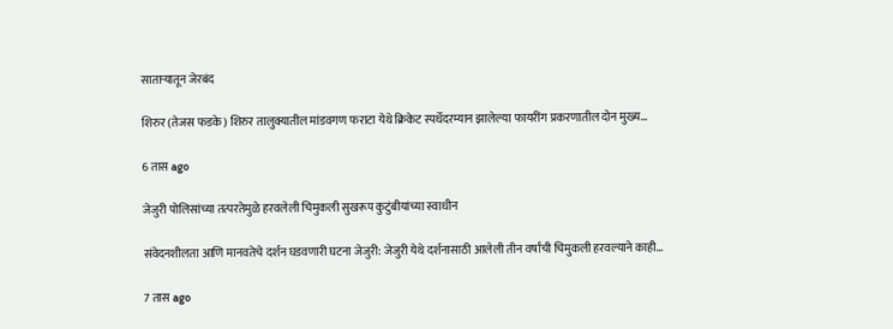साताऱ्यातून जेरबंद

शिरुर (तेजस फडके) शिरुर तालुक्यातील मांडवगण फराटा येथे क्रिकेट स्पर्धेदरम्यान झालेल्या फायरींग प्रकरणातील दोन मुख्य…

6 तास ago

जेजुरी पोलिसांच्या तत्परतेमुळे हरवलेली चिमुकली सुखरूप कुटुंबीयांच्या स्वाधीन

संवेदनशीलता आणि मानवतेचे दर्शन घडवणारी घटना जेजुरी: जेजुरी येथे दर्शनासाठी आलेली तीन वर्षांची चिमुकली हरवल्याने काही…

7 तास ago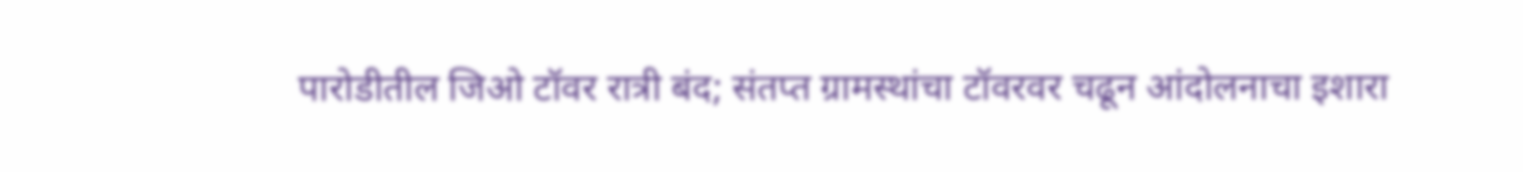पारोडीतील जिओ टॉवर रात्री बंद; संतप्त ग्रामस्थांचा टॉवरवर चढून आंदोलनाचा इशारा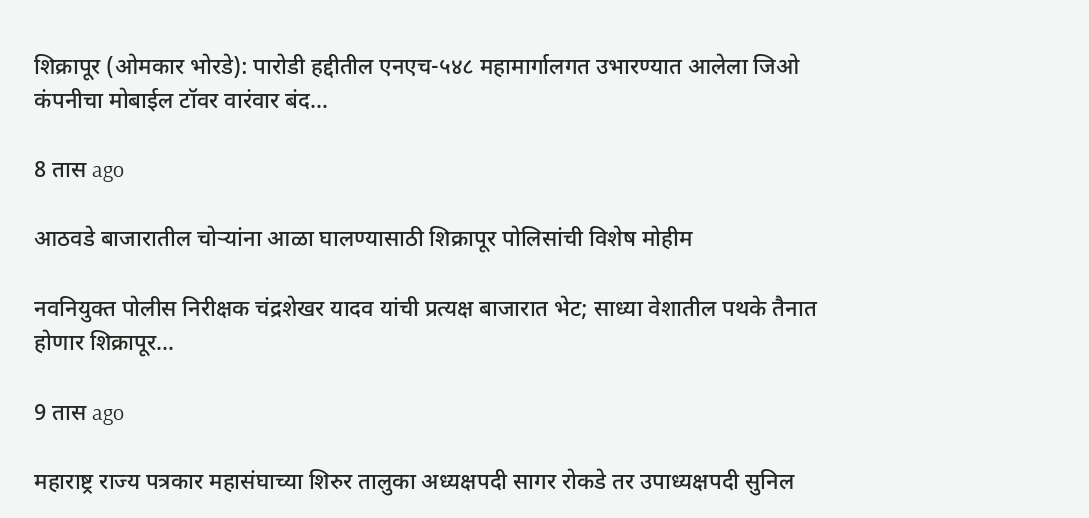शिक्रापूर (ओमकार भोरडे): पारोडी हद्दीतील एनएच-५४८ महामार्गालगत उभारण्यात आलेला जिओ कंपनीचा मोबाईल टॉवर वारंवार बंद…

8 तास ago

आठवडे बाजारातील चोऱ्यांना आळा घालण्यासाठी शिक्रापूर पोलिसांची विशेष मोहीम

नवनियुक्त पोलीस निरीक्षक चंद्रशेखर यादव यांची प्रत्यक्ष बाजारात भेट; साध्या वेशातील पथके तैनात होणार शिक्रापूर…

9 तास ago

महाराष्ट्र राज्य पत्रकार महासंघाच्या शिरुर तालुका अध्यक्षपदी सागर रोकडे तर उपाध्यक्षपदी सुनिल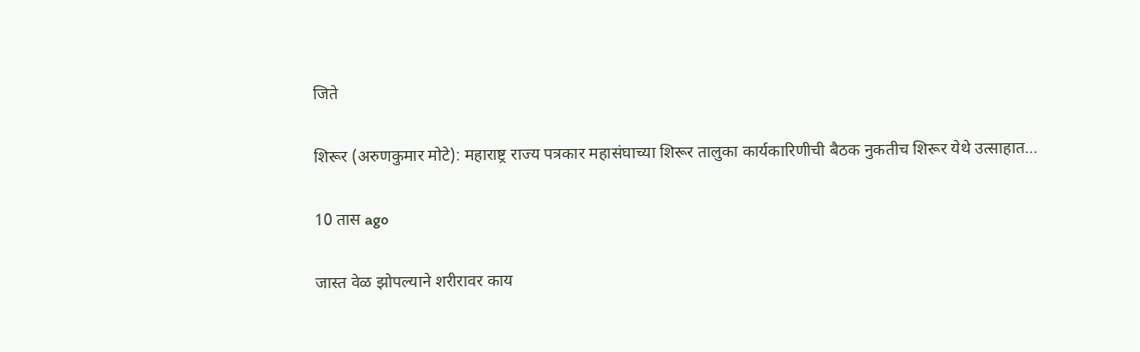जिते

शिरूर (अरुणकुमार मोटे): महाराष्ट्र राज्य पत्रकार महासंघाच्या शिरूर तालुका कार्यकारिणीची बैठक नुकतीच शिरूर येथे उत्साहात…

10 तास ago

जास्त वेळ झोपल्याने शरीरावर काय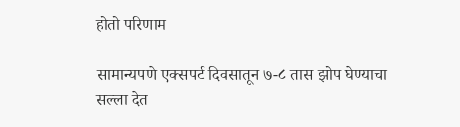होतो परिणाम

सामान्यपणे एक्सपर्ट दिवसातून ७-८ तास झोप घेण्याचा सल्ला देत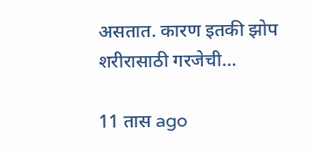असतात. कारण इतकी झोप शरीरासाठी गरजेची…

11 तास ago